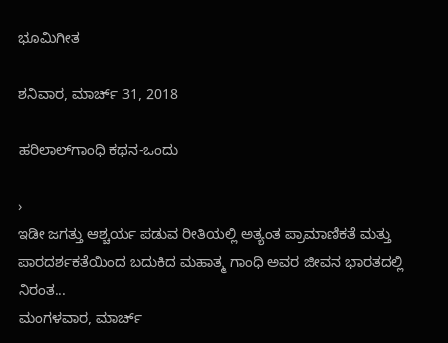ಭೂಮಿಗೀತ

ಶನಿವಾರ, ಮಾರ್ಚ್ 31, 2018

ಹರಿಲಾಲ್‍ಗಾಂಧಿ ಕಥನ-ಒಂದು

›
ಇಡೀ ಜಗತ್ತು ಆಶ್ಚರ್ಯ ಪಡುವ ರೀತಿಯಲ್ಲಿ ಅತ್ಯಂತ ಪ್ರಾಮಾಣಿಕತೆ ಮತ್ತು ಪಾರದರ್ಶಕತೆಯಿಂದ ಬದುಕಿದ ಮಹಾತ್ಮ ಗಾಂಧಿ ಅವರ ಜೀವನ ಭಾರತದಲ್ಲಿ ನಿರಂತ...
ಮಂಗಳವಾರ, ಮಾರ್ಚ್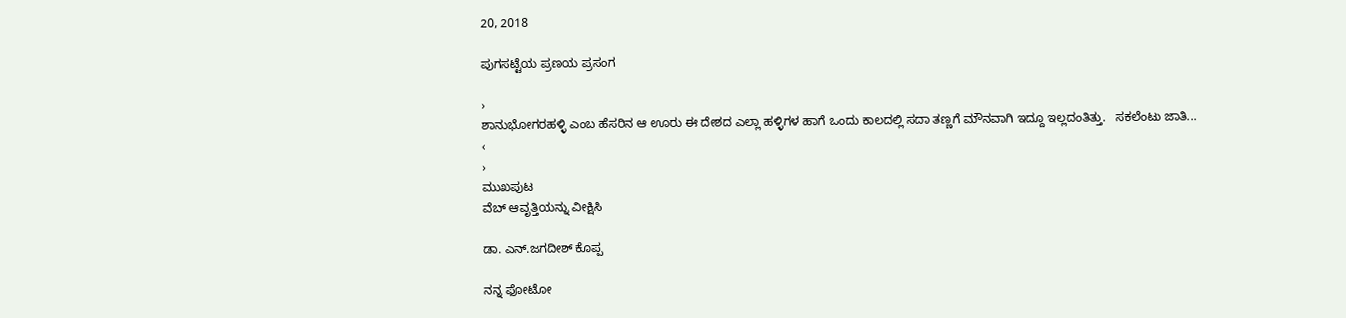20, 2018

ಪುಗಸಟ್ಟೆಯ ಪ್ರಣಯ ಪ್ರಸಂಗ

›
ಶಾನುಭೋಗರಹಳ್ಳಿ ಎಂಬ ಹೆಸರಿನ ಆ ಊರು ಈ ದೇಶದ ಎಲ್ಲಾ ಹಳ್ಳಿಗಳ ಹಾಗೆ ಒಂದು ಕಾಲದಲ್ಲಿ ಸದಾ ತಣ್ಣಗೆ ಮೌನವಾಗಿ ಇದ್ದೂ ಇಲ್ಲದಂತಿತ್ತು.   ಸಕಲೆಂಟು ಜಾತಿ...
‹
›
ಮುಖಪುಟ
ವೆಬ್‌ ಆವೃತ್ತಿಯನ್ನು ವೀಕ್ಷಿಸಿ

ಡಾ. ಎನ್.ಜಗದೀಶ್ ಕೊಪ್ಪ

ನನ್ನ ಫೋಟೋ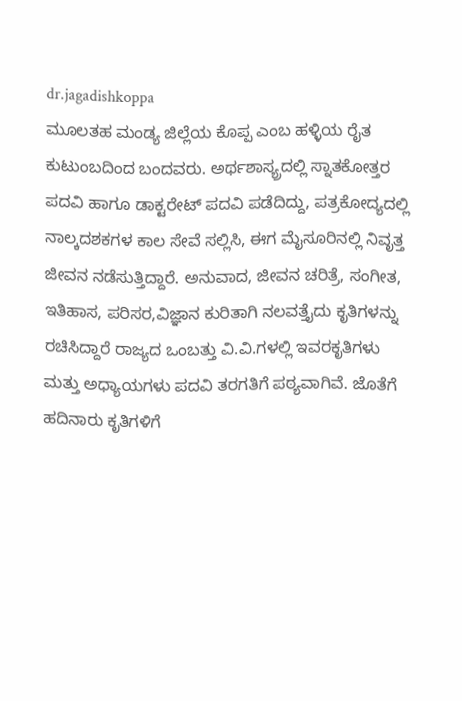dr.jagadishkoppa
ಮೂಲತಹ ಮಂಡ್ಯ ಜಿಲ್ಲೆಯ ಕೊಪ್ಪ ಎಂಬ ಹಳ್ಳಿಯ ರೈತ ಕುಟುಂಬದಿಂದ ಬಂದವರು. ಅರ್ಥಶಾಸ್ಯ್ರದಲ್ಲಿ ಸ್ನಾತಕೋತ್ತರ ಪದವಿ ಹಾಗೂ ಡಾಕ್ಟರೇಟ್ ಪದವಿ ಪಡೆದಿದ್ದು, ಪತ್ರಕೋದ್ಯದಲ್ಲಿ ನಾಲ್ಕದಶಕಗಳ ಕಾಲ ಸೇವೆ ಸಲ್ಲಿಸಿ, ಈಗ ಮೈಸೂರಿನಲ್ಲಿ ನಿವೃತ್ತ ಜೀವನ ನಡೆಸುತ್ತಿದ್ದಾರೆ. ಅನುವಾದ, ಜೀವನ ಚರಿತ್ರೆ, ಸಂಗೀತ, ಇತಿಹಾಸ, ಪರಿಸರ,ವಿಜ್ಞಾನ ಕುರಿತಾಗಿ ನಲವತ್ತೈದು ಕೃತಿಗಳನ್ನು ರಚಿಸಿದ್ದಾರೆ ರಾಜ್ಯದ ಒಂಬತ್ತು ವಿ.ವಿ.ಗಳಲ್ಲಿ ಇವರ‌ಕೃತಿಗಳು ಮತ್ತು ಅಧ್ಯಾಯಗಳು ಪದವಿ ತರಗತಿಗೆ ಪಠ್ಯವಾಗಿವೆ. ಜೊತೆಗೆ ಹದಿನಾರು ಕೃತಿಗಳಿಗೆ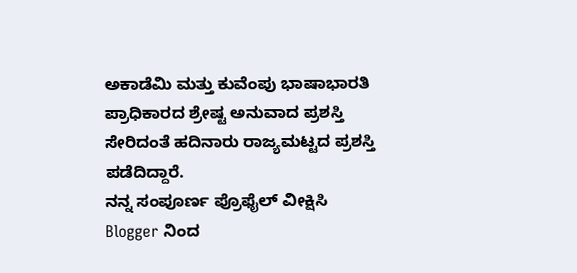ಅಕಾಡೆಮಿ ಮತ್ತು ಕುವೆಂಪು ಭಾಷಾಭಾರತಿ ಪ್ರಾಧಿಕಾರದ ಶ್ರೇಷ್ಟ ಅನುವಾದ ಪ್ರಶಸ್ತಿ ಸೇರಿದಂತೆ ಹದಿನಾರು ರಾಜ್ಯಮಟ್ಟದ ಪ್ರಶಸ್ತಿ ಪಡೆದಿದ್ದಾರೆ.
ನನ್ನ ಸಂಪೂರ್ಣ ಪ್ರೊಫೈಲ್ ವೀಕ್ಷಿಸಿ
Blogger ನಿಂದ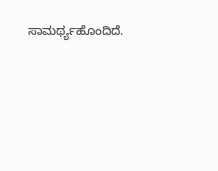ಸಾಮರ್ಥ್ಯಹೊಂದಿದೆ.